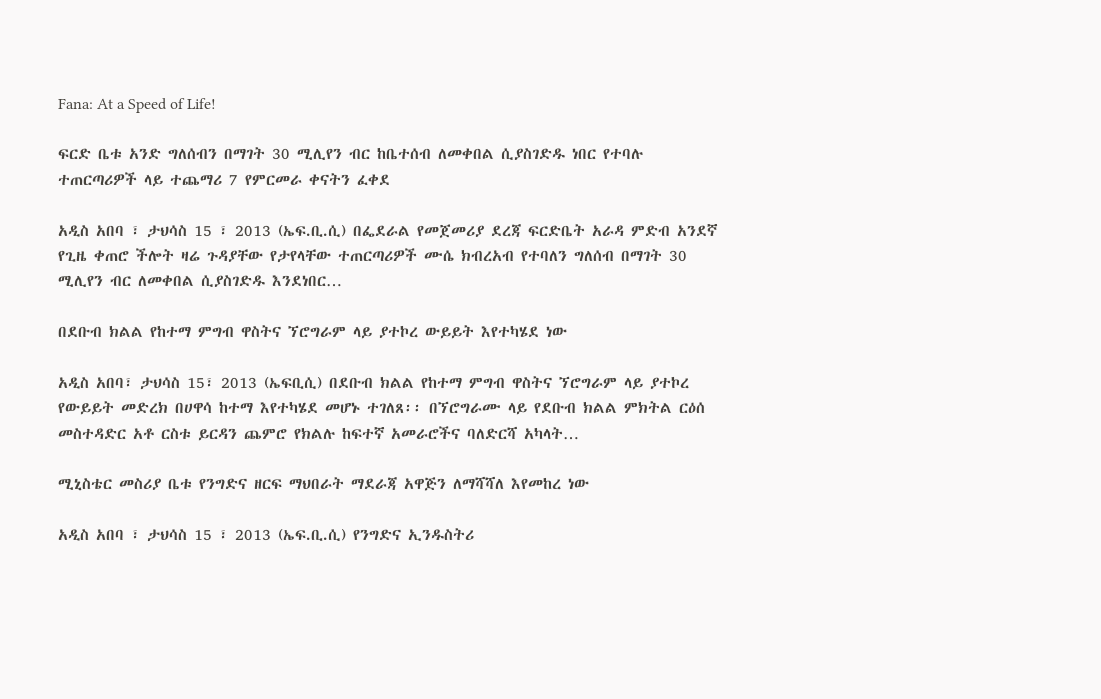Fana: At a Speed of Life!

ፍርድ ቤቱ አንድ ግለሰብን በማገት 30 ሚሊየን ብር ከቤተሰብ ለመቀበል ሲያስገድዱ ነበር የተባሉ ተጠርጣሪዎች ላይ ተጨማሪ 7 የምርመራ ቀናትን ፈቀደ

አዲስ አበባ ፣ ታህሳስ 15 ፣ 2013 (ኤፍ.ቢ.ሲ) በፌደራል የመጀመሪያ ደረጃ ፍርድቤት አራዳ ምድብ አንደኛ የጊዜ ቀጠሮ ችሎት ዛሬ ጉዳያቸው የታየላቸው ተጠርጣሪዎች ሙሴ ክብረአብ የተባለን ግለሰብ በማገት 30 ሚሊየን ብር ለመቀበል ሲያስገድዱ እንደነበር…

በደቡብ ክልል የከተማ ምግብ ዋስትና ኘሮግራም ላይ ያተኮረ ውይይት እየተካሄደ ነው

አዲስ አበባ፣ ታህሳስ 15፣ 2013 (ኤፍቢሲ) በደቡብ ክልል የከተማ ምግብ ዋስትና ኘሮግራም ላይ ያተኮረ የውይይት መድረክ በሀዋሳ ከተማ እየተካሄደ መሆኑ ተገለጸ፡፡ በኘሮግራሙ ላይ የደቡብ ክልል ምክትል ርዕሰ መስተዳድር አቶ ርስቱ ይርዳን ጨምሮ የክልሉ ከፍተኛ አመራሮችና ባለድርሻ አካላት…

ሚኒስቴር መስሪያ ቤቱ የንግድና ዘርፍ ማህበራት ማደራጃ አዋጅን ለማሻሻለ እየመከረ ነው

አዲስ አበባ ፣ ታህሳስ 15 ፣ 2013 (ኤፍ.ቢ.ሲ) የንግድና ኢንዱስትሪ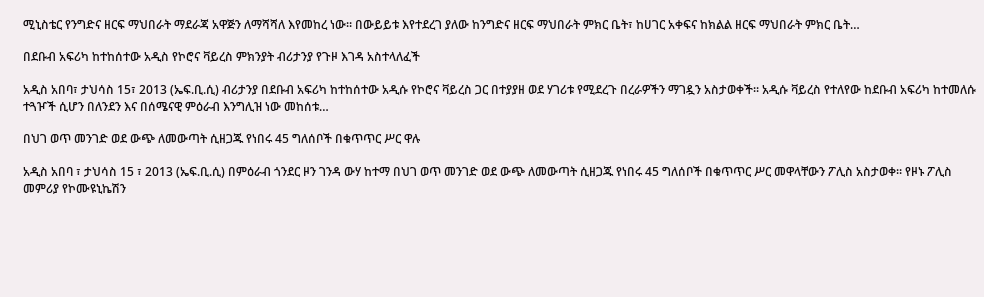ሚኒስቴር የንግድና ዘርፍ ማህበራት ማደራጃ አዋጅን ለማሻሻለ እየመከረ ነው። በውይይቱ እየተደረገ ያለው ከንግድና ዘርፍ ማህበራት ምክር ቤት፣ ከሀገር አቀፍና ከክልል ዘርፍ ማህበራት ምክር ቤት…

በደቡብ አፍሪካ ከተከሰተው አዲስ የኮሮና ቫይረስ ምክንያት ብሪታንያ የጉዞ እገዳ አስተላለፈች

አዲስ አበባ፣ ታህሳስ 15፣ 2013 (ኤፍ.ቢ.ሲ) ብሪታንያ በደቡብ አፍሪካ ከተከሰተው አዲሱ የኮሮና ቫይረስ ጋር በተያያዘ ወደ ሃገሪቱ የሚደረጉ በረራዎችን ማገዷን አስታወቀች፡፡ አዲሱ ቫይረስ የተለየው ከደቡብ አፍሪካ ከተመለሱ ተጓዦች ሲሆን በለንደን እና በሰሜናዊ ምዕራብ እንግሊዝ ነው መከሰቱ…

በህገ ወጥ መንገድ ወደ ውጭ ለመውጣት ሲዘጋጁ የነበሩ 45 ግለሰቦች በቁጥጥር ሥር ዋሉ

አዲስ አበባ ፣ ታህሳስ 15 ፣ 2013 (ኤፍ.ቢ.ሲ) በምዕራብ ጎንደር ዞን ገንዳ ውሃ ከተማ በህገ ወጥ መንገድ ወደ ውጭ ለመውጣት ሲዘጋጁ የነበሩ 45 ግለሰቦች በቁጥጥር ሥር መዋላቸውን ፖሊስ አስታወቀ። የዞኑ ፖሊስ መምሪያ የኮሙዩኒኬሽን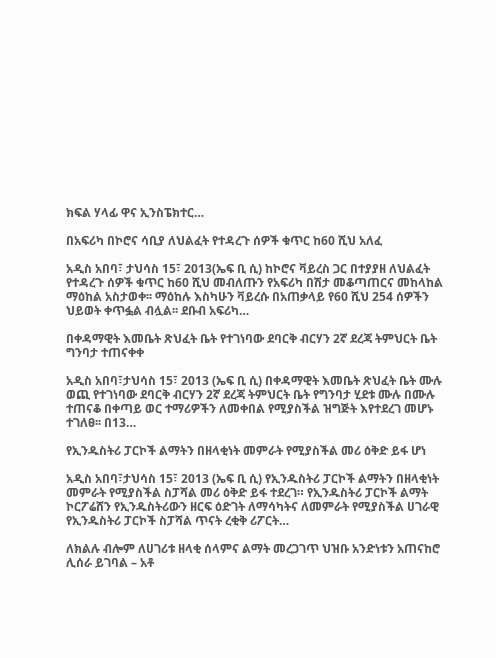ክፍል ሃላፊ ዋና ኢንስፔክተር…

በአፍሪካ በኮሮና ሳቢያ ለህልፈት የተዳረጉ ሰዎች ቁጥር ከ60 ሺህ አለፈ

አዲስ አበባ፣ ታህሳስ 15፣ 2013(ኤፍ ቢ ሲ) ከኮሮና ቫይረስ ጋር በተያያዘ ለህልፈት የተዳረጉ ሰዎች ቁጥር ከ60 ሺህ መብለጡን የአፍሪካ በሽታ መቆጣጠርና መከላከል ማዕከል አስታወቀ፡፡ ማዕከሉ እስካሁን ቫይረሱ በአጠቃላይ የ60 ሺህ 254 ሰዎችን ህይወት ቀጥፏል ብሏል፡፡ ደቡብ አፍሪካ…

በቀዳማዊት እመቤት ጽህፈት ቤት የተገነባው ደባርቅ ብርሃን 2ኛ ደረጃ ትምህርት ቤት ግንባታ ተጠናቀቀ

አዲስ አበባ፣ታህሳስ 15፣ 2013 (ኤፍ ቢ ሲ) በቀዳማዊት እመቤት ጽህፈት ቤት ሙሉ ወጪ የተገነባው ደባርቅ ብርሃን 2ኛ ደረጃ ትምህርት ቤት የግንባታ ሂደቱ ሙሉ በሙሉ ተጠናቆ በቀጣይ ወር ተማሪዎችን ለመቀበል የሚያስችል ዝግጅት እየተደረገ መሆኑ ተገለፀ፡፡ በ13…

የኢንዱስትሪ ፓርኮች ልማትን በዘላቂነት መምራት የሚያስችል መሪ ዕቅድ ይፋ ሆነ

አዲስ አበባ፣ታህሳስ 15፣ 2013 (ኤፍ ቢ ሲ) የኢንዱስትሪ ፓርኮች ልማትን በዘላቂነት መምራት የሚያስችል ስፓሻል መሪ ዕቅድ ይፋ ተደረገ። የኢንዱስትሪ ፓርኮች ልማት ኮርፖሬሸን የኢንዱስትሪውን ዘርፍ ዕድገት ለማሳካትና ለመምራት የሚያስችል ሀገራዊ የኢንዱስትሪ ፓርኮች ስፓሻል ጥናት ረቂቅ ሪፖርት…

ለክልሉ ብሎም ለሀገሪቱ ዘላቂ ሰላምና ልማት መረጋገጥ ህዝቡ አንድነቱን አጠናከሮ ሊሰራ ይገባል – አቶ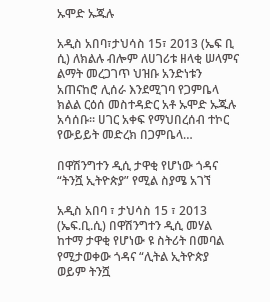ኡሞድ ኡጁሉ

አዲስ አበባ፣ታህሳስ 15፣ 2013 (ኤፍ ቢ ሲ) ለክልሉ ብሎም ለሀገሪቱ ዘላቂ ሠላምና ልማት መረጋገጥ ህዝቡ አንድነቱን አጠናከሮ ሊሰራ እንደሚገባ የጋምቤላ ክልል ርዕሰ መስተዳድር አቶ ኡሞድ ኡጁሉ አሳሰቡ። ሀገር አቀፍ የማህበረሰብ ተኮር የውይይት መድረክ በጋምቤላ…

በዋሽንግተን ዲሲ ታዋቂ የሆነው ጎዳና “ትንሿ ኢትዮጵያ” የሚል ስያሜ አገኘ

አዲስ አበባ ፣ ታህሳስ 15 ፣ 2013 (ኤፍ.ቢ.ሲ) በዋሽንግተን ዲሲ መሃል ከተማ ታዋቂ የሆነው ዩ ስትሪት በመባል የሚታወቀው ጎዳና “ሊትል ኢትዮጵያ ወይም ትንሿ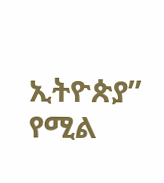ኢትዮጵያ” የሚል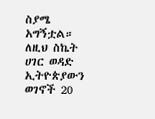ስያሜ አግኝቷል። ለዚህ ስኬት ሀገር ወዳድ ኢትዮጵያውን ወገኖች 20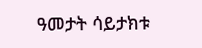ዓመታት ሳይታክቱ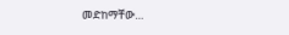መድከማቸው…